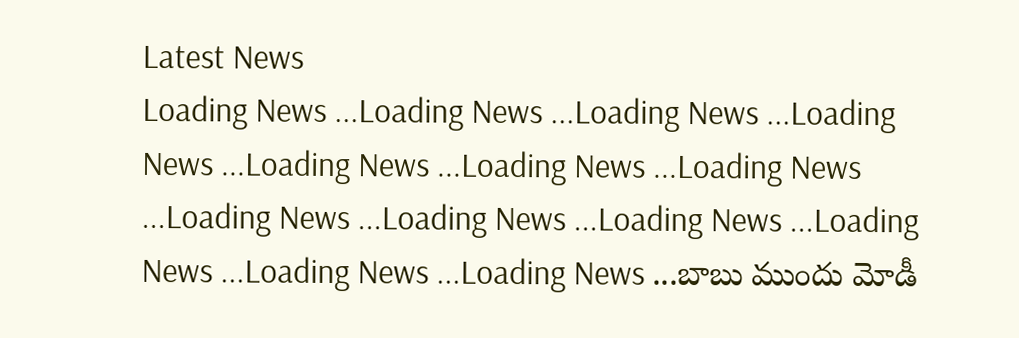Latest News
Loading News ...Loading News ...Loading News ...Loading News ...Loading News ...Loading News ...Loading News ...Loading News ...Loading News ...Loading News ...Loading News ...Loading News ...Loading News ...బాబు ముందు మోడీ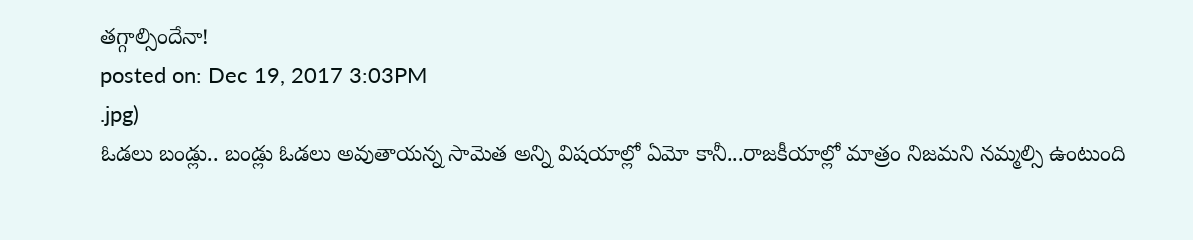తగ్గాల్సిందేనా!
posted on: Dec 19, 2017 3:03PM
.jpg)
ఓడలు బండ్లు.. బండ్లు ఓడలు అవుతాయన్న సామెత అన్ని విషయాల్లో ఏమో కానీ...రాజకీయాల్లో మాత్రం నిజమని నమ్మల్సి ఉంటుంది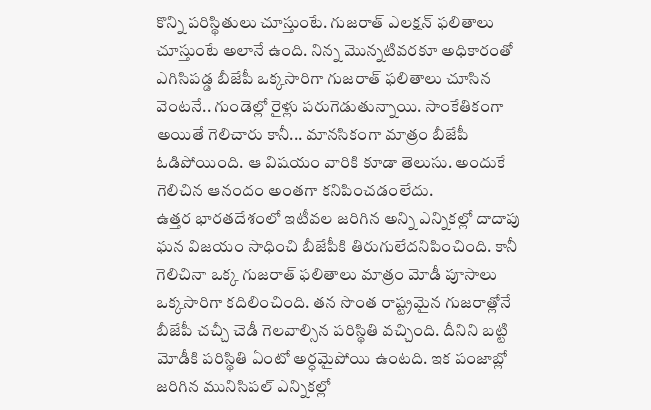కొన్ని పరిస్థితులు చూస్తుంటే. గుజరాత్ ఎలక్షన్ ఫలితాలు చూస్తుంటే అలానే ఉంది. నిన్న మొన్నటివరకూ అధికారంతో ఎగిసిపడ్డ బీజేపీ ఒక్కసారిగా గుజరాత్ ఫలితాలు చూసిన వెంటనే.. గుండెల్లో రైళ్లు పరుగెడుతున్నాయి. సాంకేతికంగా అయితే గెలిచారు కానీ... మానసికంగా మాత్రం బీజేపీ ఓడిపోయింది. ఆ విషయం వారికి కూడా తెలుసు. అందుకే గెలిచిన ఆనందం అంతగా కనిపించడంలేదు.
ఉత్తర భారతదేశంలో ఇటీవల జరిగిన అన్ని ఎన్నికల్లో దాదాపు ఘన విజయం సాధించి బీజేపీకి తిరుగులేదనిపించింది. కానీ గెలిచినా ఒక్క గుజరాత్ ఫలితాలు మాత్రం మోడీ పూసాలు ఒక్కసారిగా కదిలించింది. తన సొంత రాష్ట్రమైన గుజరాత్లోనే బీజేపీ చచ్చీ చెడీ గెలవాల్సిన పరిస్థితి వచ్చింది. దీనిని బట్టి మోడీకి పరిస్థితి ఏంటో అర్ధమైపోయి ఉంటది. ఇక పంజాబ్లో జరిగిన మునిసిపల్ ఎన్నికల్లో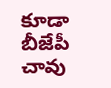కూడా బీజేపీ చావు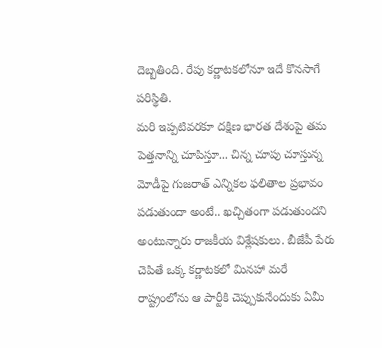దెబ్బతింది. రేపు కర్ణాటకలోనూ ఇదే కొనసాగే పరిస్థితి.
మరి ఇప్పటివరకూ దక్షిణ భారత దేశంపై తమ పెత్తనాన్ని చూపిస్తూ... చిన్న చూపు చూస్తున్న మోడీపై గుజరాత్ ఎన్నికల ఫలితాల ప్రభావం పడుతుందా అంటే.. ఖచ్చితంగా పడుతుందని అంటున్నారు రాజకీయ విశ్లేషకులు. బీజేపీ పేరు చెపితే ఒక్క కర్ణాటకలో మినహా మరే రాష్ట్రంలోను ఆ పార్టీకి చెప్పుకునేందుకు ఏమీ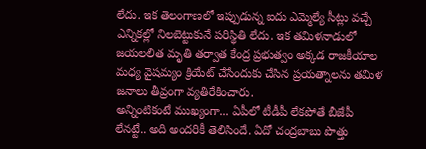లేదు. ఇక తెలంగాణలో ఇప్పుడున్న ఐదు ఎమ్మెల్యే సీట్లు వచ్చే ఎన్నికల్లో నిలబెట్టుకునే పరిస్థితి లేదు. ఇక తమిళనాడులో జయలలిత మృతి తర్వాత కేంద్ర ప్రభుత్వం అక్కడ రాజకీయాల మధ్య వైషమ్యం క్రియేట్ చేసేందుకు చేసిన ప్రయత్నాలను తమిళ జనాలు తీవ్రంగా వ్యతిరేకించారు.
అన్నింటికంటే ముఖ్యంగా... ఏపీలో టీడీపీ లేకపోతే బీజేపీ లేనట్టే.. అది అందరికీ తెలిసిందే. ఏదో చంద్రబాబు పొత్తు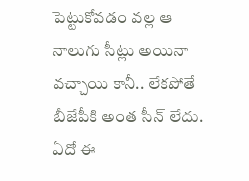పెట్టుకోవడం వల్ల ఆ నాలుగు సీట్లు అయినా వచ్చాయి కానీ.. లేకపోతే బీజేపీకి అంత సీన్ లేదు. ఏదో ఈ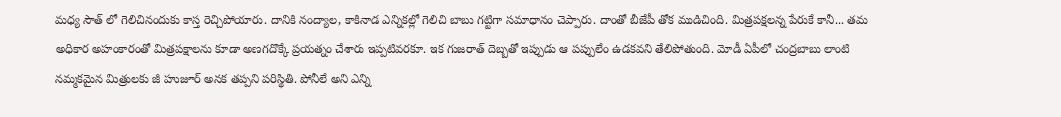మధ్య సౌత్ లో గెలిచినందుకు కాస్త రెచ్చిపోయారు. దానికి నంద్యాల, కాకినాడ ఎన్నికల్లో గెలిచి బాబు గట్టిగా సమాధానం చెప్పారు. దాంతో బీజేపీ తోక ముడిచింది. మిత్రపక్షలన్న పేరుకే కానీ... తమ అధికార అహంకారంతో మిత్రపక్షాలను కూడా అణగదొక్కే ప్రయత్నం చేశారు ఇప్పటివరకూ. ఇక గుజరాత్ దెబ్బతో ఇప్పుడు ఆ పప్పులేం ఉడకవని తేలిపోతుంది. మోడీ ఏపీలో చంద్రబాబు లాంటి నమ్మకమైన మిత్రులకు జీ హుజూర్ అనక తప్పని పరిస్థితి. పోనీలే అని ఎన్ని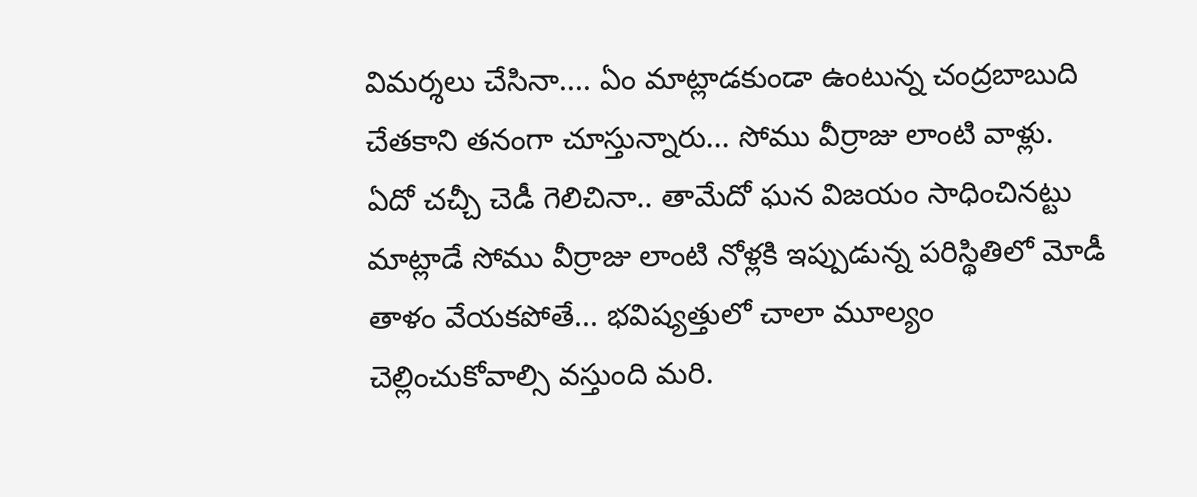విమర్శలు చేసినా.... ఏం మాట్లాడకుండా ఉంటున్న చంద్రబాబుది చేతకాని తనంగా చూస్తున్నారు... సోము వీర్రాజు లాంటి వాళ్లు. ఏదో చచ్చీ చెడీ గెలిచినా.. తామేదో ఘన విజయం సాధించినట్టు మాట్లాడే సోము వీర్రాజు లాంటి నోళ్లకి ఇప్పుడున్న పరిస్థితిలో మోడీ తాళం వేయకపోతే... భవిష్యత్తులో చాలా మూల్యం చెల్లించుకోవాల్సి వస్తుంది మరి.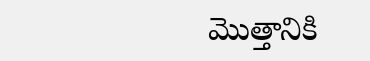మొత్తానికి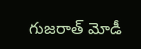గుజరాత్ మోడీ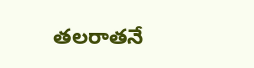తలరాతనే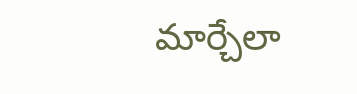మార్చేలా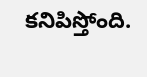కనిపిస్తోంది.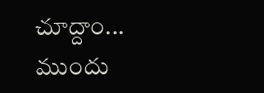చూద్దాం... ముందు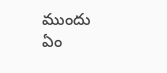ముందు ఏం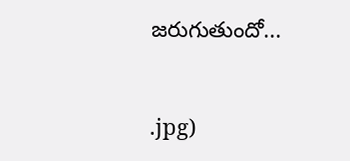జరుగుతుందో...


.jpg)